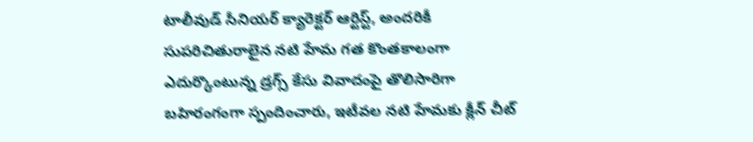టాలీవుడ్ సీనియర్ క్యారెక్టర్ ఆర్టిస్ట్, అందరికీ సుపరిచితురాలైన నటి హేమ గత కొంతకాలంగా ఎదుర్కొంటున్న డ్రగ్స్ కేసు వివాదంపై తొలిసారిగా బహిరంగంగా స్పందించారు, ఇటీవల నటి హేమకు క్లీన్ చీట్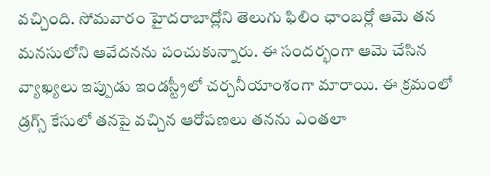వచ్చింది. సోమవారం హైదరాబాద్లోని తెలుగు ఫిలిం ఛాంబర్లో ఆమె తన మనసులోని ఆవేదనను పంచుకున్నారు. ఈ సందర్భంగా ఆమె చేసిన వ్యాఖ్యలు ఇప్పుడు ఇండస్ట్రీలో చర్చనీయాంశంగా మారాయి. ఈ క్రమంలో డ్రగ్స్ కేసులో తనపై వచ్చిన ఆరోపణలు తనను ఎంతలా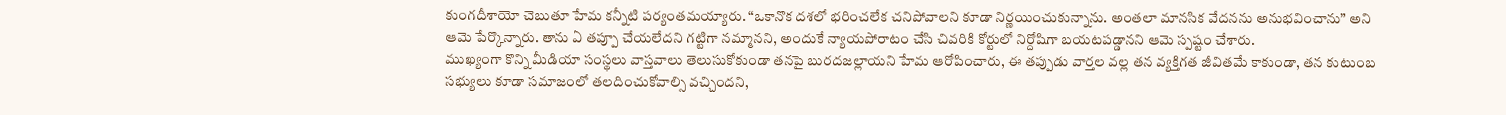కుంగదీశాయో చెబుతూ హేమ కన్నీటి పర్యంతమయ్యారు. “ఒకానొక దశలో భరించలేక చనిపోవాలని కూడా నిర్ణయించుకున్నాను. అంతలా మానసిక వేదనను అనుభవించాను” అని ఆమె పేర్కొన్నారు. తాను ఏ తప్పూ చేయలేదని గట్టిగా నమ్మానని, అందుకే న్యాయపోరాటం చేసి చివరికి కోర్టులో నిర్దోషిగా బయటపడ్డానని ఆమె స్పష్టం చేశారు.
ముఖ్యంగా కొన్ని మీడియా సంస్థలు వాస్తవాలు తెలుసుకోకుండా తనపై బురదజల్లాయని హేమ ఆరోపించారు, ఈ తప్పుడు వార్తల వల్ల తన వ్యక్తిగత జీవితమే కాకుండా, తన కుటుంబ సభ్యులు కూడా సమాజంలో తలదించుకోవాల్సి వచ్చిందని,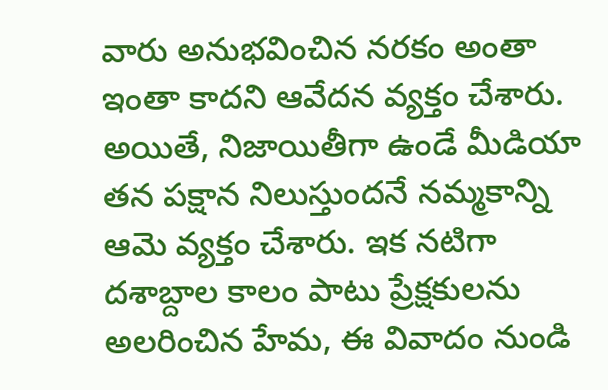వారు అనుభవించిన నరకం అంతా ఇంతా కాదని ఆవేదన వ్యక్తం చేశారు. అయితే, నిజాయితీగా ఉండే మీడియా తన పక్షాన నిలుస్తుందనే నమ్మకాన్ని ఆమె వ్యక్తం చేశారు. ఇక నటిగా దశాబ్దాల కాలం పాటు ప్రేక్షకులను అలరించిన హేమ, ఈ వివాదం నుండి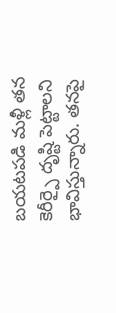బయటపడి మళ్లీ తన కెరీర్పై దృష్టి పెట్టాలని భావిస్తున్నారు. తనపై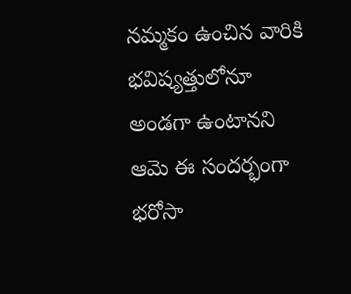నమ్మకం ఉంచిన వారికి భవిష్యత్తులోనూ అండగా ఉంటానని ఆమె ఈ సందర్భంగా భరోసా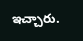ఇచ్చారు.